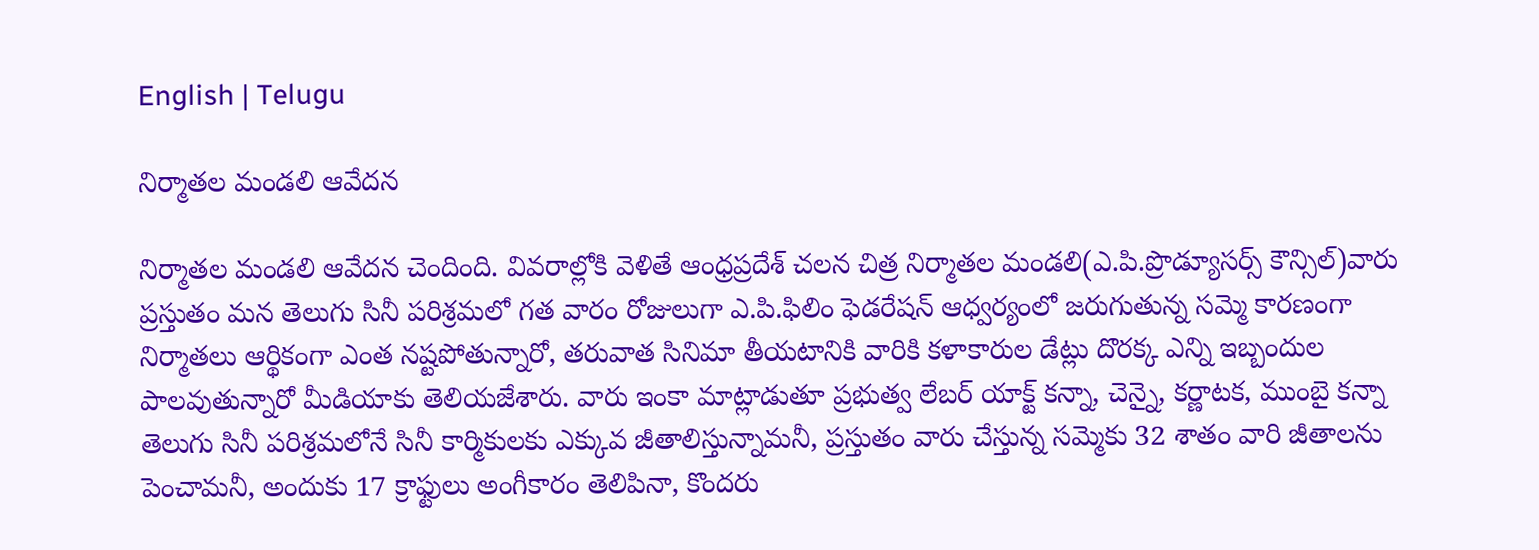English | Telugu

నిర్మాతల మండలి ఆవేదన

నిర్మాతల మండలి ఆవేదన చెందింది. వివరాల్లోకి వెళితే ఆంధ్రప్రదేశ్ చలన చిత్ర నిర్మాతల మండలి(ఎ.పి.ప్రొడ్యూసర్స్ కౌన్సిల్)వారు ప్రస్తుతం మన తెలుగు సినీ పరిశ్రమలో గత వారం రోజులుగా ఎ.పి.ఫిలిం ఫెడరేషన్ ఆధ్వర్యంలో జరుగుతున్న సమ్మె కారణంగా నిర్మాతలు ఆర్థికంగా ఎంత నష్టపోతున్నారో, తరువాత సినిమా తీయటానికి వారికి కళాకారుల డేట్లు దొరక్క ఎన్ని ఇబ్బందుల పాలవుతున్నారో మీడియాకు తెలియజేశారు. వారు ఇంకా మాట్లాడుతూ ప్రభుత్వ లేబర్ యాక్ట్ కన్నా, చెన్నై, కర్ణాటక, ముంబై కన్నా తెలుగు సినీ పరిశ్రమలోనే సినీ కార్మికులకు ఎక్కువ జీతాలిస్తున్నామనీ, ప్రస్తుతం వారు చేస్తున్న సమ్మెకు 32 శాతం వారి జీతాలను పెంచామనీ, అందుకు 17 క్రాఫ్టులు అంగీకారం తెలిపినా, కొందరు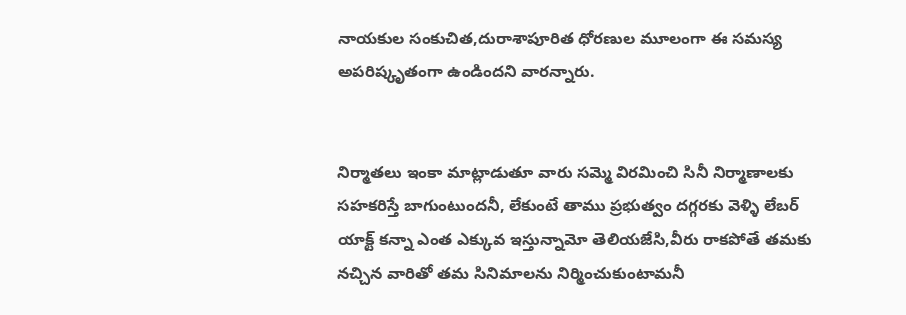నాయకుల సంకుచిత,దురాశాపూరిత ధోరణుల మూలంగా ఈ సమస్య అపరిష్కృతంగా ఉండిందని వారన్నారు.


నిర్మాతలు ఇంకా మాట్లాడుతూ వారు సమ్మె విరమించి సినీ నిర్మాణాలకు సహకరిస్తే బాగుంటుందనీ, లేకుంటే తాము ప్రభుత్వం దగ్గరకు వెళ్ళి లేబర్ యాక్ట్ కన్నా ఎంత ఎక్కువ ఇస్తున్నామో తెలియజేసి,వీరు రాకపోతే తమకు నచ్చిన వారితో తమ సినిమాలను నిర్మించుకుంటామనీ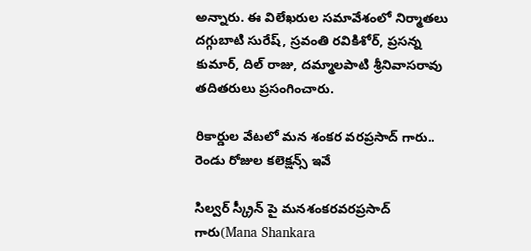అన్నారు. ఈ విలేఖరుల సమావేశంలో నిర్మాతలు దగ్గుబాటి సురేష్, స్రవంతి రవికిశోర్, ప్రసన్న కుమార్, దిల్ రాజు, దమ్మాలపాటి శ్రీనివాసరావు తదితరులు ప్రసంగించారు.

రికార్డుల వేటలో మన శంకర వరప్రసాద్ గారు.. రెండు రోజుల కలెక్షన్స్ ఇవే

సిల్వర్ స్క్రీన్ పై మనశంకరవరప్రసాద్ గారు(Mana Shankara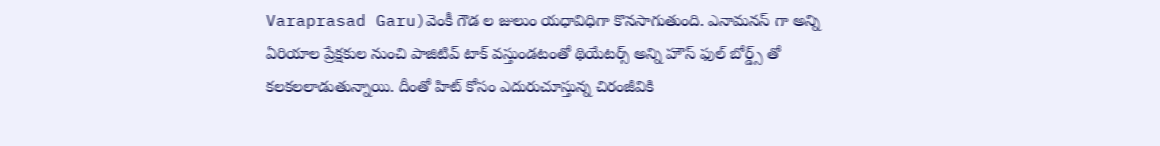Varaprasad Garu)వెంకీ గౌడ ల జులుం యధావిధిగా కొనసాగుతుంది. ఎనామనస్ గా అన్ని ఏరియాల ప్రేక్షకుల నుంచి పాజిటివ్ టాక్ వస్తుండటంతో థియేటర్స్ అన్ని హౌస్ ఫుల్ బోర్డ్స్ తో కలకలలాడుతున్నాయి. దీంతో హిట్ కోసం ఎదురుచూస్తున్న చిరంజీవికి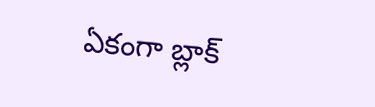ఏకంగా బ్లాక్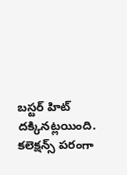బస్టర్ హిట్ దక్కినట్లయింది. కలెక్షన్స్ పరంగా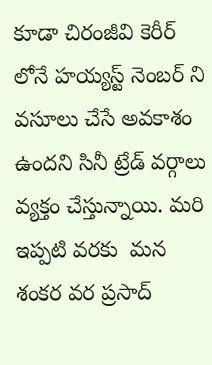కూడా చిరంజీవి కెరీర్ లోనే హయ్యస్ట్ నెంబర్ ని వసూలు చేసే అవకాశం ఉందని సినీ ట్రేడ్ వర్గాలు వ్యక్తం చేస్తున్నాయి. మరి ఇప్పటి వరకు  మన శంకర వర ప్రసాద్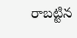రాబట్టిన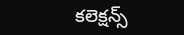కలెక్షన్స్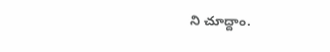ని చూద్దాం.